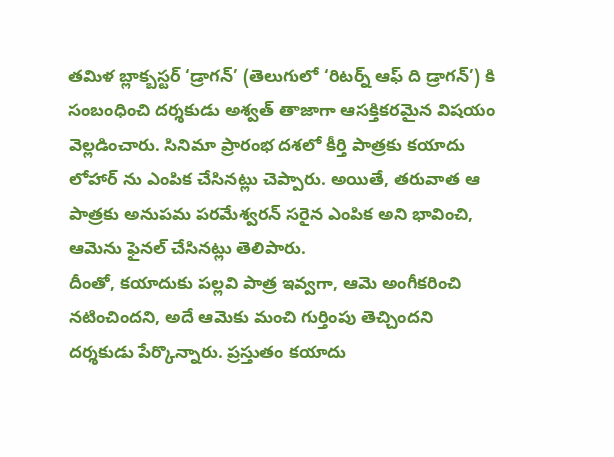తమిళ బ్లాక్బస్టర్ ‘డ్రాగన్’ (తెలుగులో ‘రిటర్న్ ఆఫ్ ది డ్రాగన్’) కి సంబంధించి దర్శకుడు అశ్వత్ తాజాగా ఆసక్తికరమైన విషయం వెల్లడించారు. సినిమా ప్రారంభ దశలో కీర్తి పాత్రకు కయాదు లోహార్ ను ఎంపిక చేసినట్లు చెప్పారు. అయితే, తరువాత ఆ పాత్రకు అనుపమ పరమేశ్వరన్ సరైన ఎంపిక అని భావించి, ఆమెను ఫైనల్ చేసినట్లు తెలిపారు.
దీంతో, కయాదుకు పల్లవి పాత్ర ఇవ్వగా, ఆమె అంగీకరించి నటించిందని, అదే ఆమెకు మంచి గుర్తింపు తెచ్చిందని దర్శకుడు పేర్కొన్నారు. ప్రస్తుతం కయాదు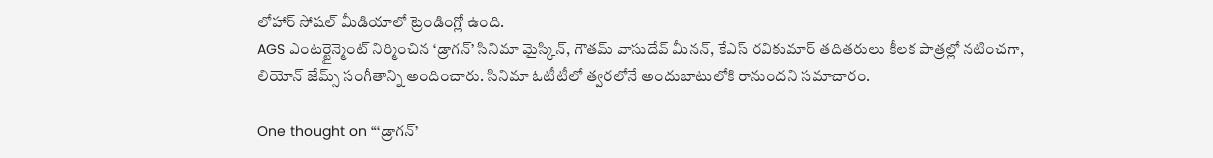లోహార్ సోషల్ మీడియాలో ట్రెండింగ్లో ఉంది.
AGS ఎంటర్టైన్మెంట్ నిర్మించిన ‘డ్రాగన్’ సినిమా మైస్కిన్, గౌతమ్ వాసుదేవ్ మీనన్, కేఎస్ రవికుమార్ తదితరులు కీలక పాత్రల్లో నటించగా, లియోన్ జేమ్స్ సంగీతాన్ని అందించారు. సినిమా ఓటీటీలో త్వరలోనే అందుబాటులోకి రానుందని సమాచారం.

One thought on “‘డ్రాగన్’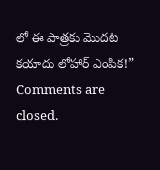లో ఈ పాత్రకు మొదట కయాదు లోహార్ ఎంపిక!”
Comments are closed.